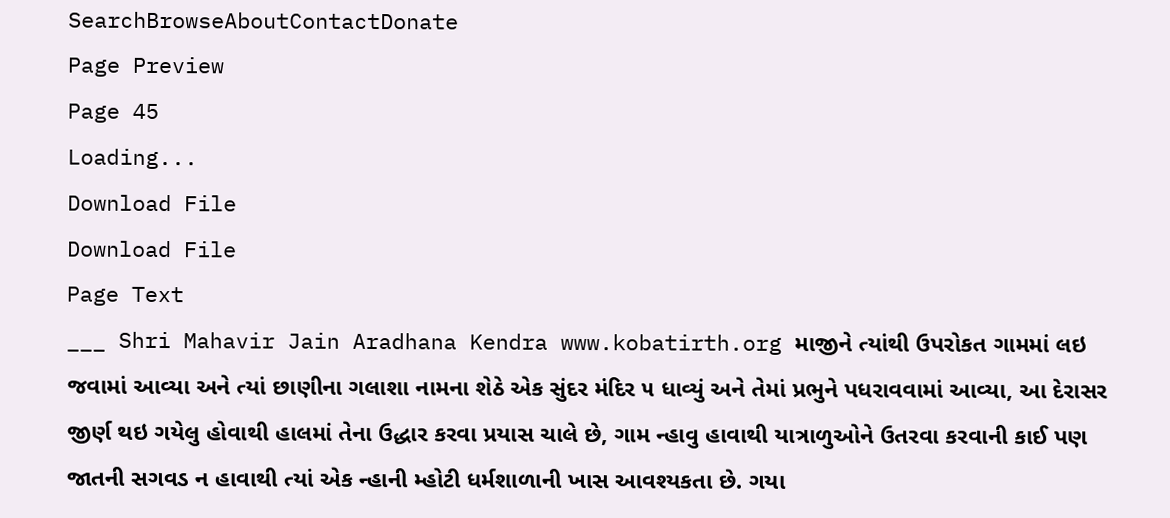SearchBrowseAboutContactDonate
Page Preview
Page 45
Loading...
Download File
Download File
Page Text
___ Shri Mahavir Jain Aradhana Kendra www.kobatirth.org માજીને ત્યાંથી ઉપરોકત ગામમાં લઇ જવામાં આવ્યા અને ત્યાં છાણીના ગલાશા નામના શેઠે એક સુંદર મંદિર ૫ ધાવ્યું અને તેમાં પ્રભુને પધરાવવામાં આવ્યા, આ દેરાસર જીર્ણ થઇ ગયેલુ હોવાથી હાલમાં તેના ઉદ્ધાર કરવા પ્રયાસ ચાલે છે, ગામ ન્હાવુ હાવાથી યાત્રાળુઓને ઉતરવા કરવાની કાઈ પણ જાતની સગવડ ન હાવાથી ત્યાં એક ન્હાની મ્હોટી ધર્મશાળાની ખાસ આવશ્યકતા છે. ગયા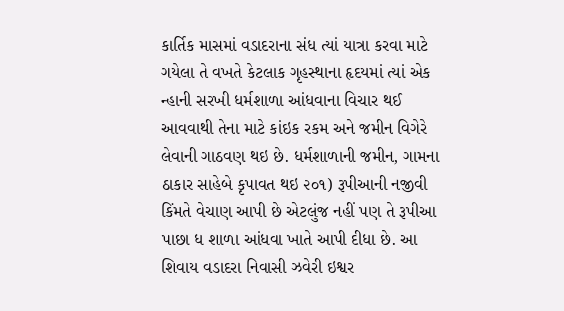કાર્તિક માસમાં વડાદરાના સંધ ત્યાં યાત્રા કરવા માટે ગયેલા તે વખતે કેટલાક ગૃહસ્થાના હૃદયમાં ત્યાં એક ન્હાની સરખી ધર્મશાળા આંધવાના વિચાર થઈ આવવાથી તેના માટે કાંઇક રકમ અને જમીન વિગેરે લેવાની ગાઠવણ થઇ છે. ધર્મશાળાની જમીન, ગામના ઠાકાર સાહેબે કૃપાવત થઇ ૨૦૧) રૂપીઆની નજીવી કિંમતે વેચાણ આપી છે એટલુંજ નહીં પણ તે રૂપીઆ પાછા ધ શાળા આંધવા ખાતે આપી દીધા છે. આ શિવાય વડાદરા નિવાસી ઝવેરી ઇશ્વર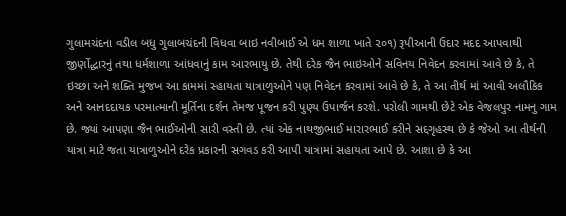ગુલામચંદના વડીલ બધુ ગુલાબચંદની વિધવા બાઇ નવીબાઈ એ ધમ શાળા ખાતે ૨૦૧) રૂપીઆની ઉદાર મદદ આપવાથી જીર્ણોદ્ધારનું તથા ધર્મશાળા આંધવાનું કામ આરભાયુ છે. તેથી દરેક જૈન ભાઇઓને સવિનય નિવેદન કરવામાં આવે છે કે, તે ઇચ્છા અને શક્તિ મુજખ આ કામમાં સ્હાયતા યાત્રાળુઓને પણ નિવેદન કરવામાં આવે છે કે, તે આ તીર્થ માં આવી અલૌકિક અને આનદદાયક પરમાત્માની મૂર્તિના દર્શન તેમજ પૂજન કરી પુણ્ય ઉપાર્જન કરશે. પરોલી ગામથી છેટે એક વેજલપુર નામનુ ગામ છે. જ્યાં આપણા જૈન ભાઈઓની સારી વસ્તી છે. ત્યાં એક નાથજીભાઈ મારારભાઈ કરીને સદ્દગૃહસ્થ છે કે જેઓ આ તીર્થની યાત્રા માટે જતા યાત્રાળુઓને દરેક પ્રકારની સગવડ કરી આપી યાત્રામાં સહાયતા આપે છે. આશા છે કે આ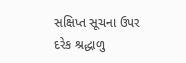સક્ષિપ્ત સૂચના ઉપર દરેક શ્રદ્ધાળુ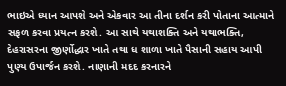ભાઇએ ધ્યાન આપશે અને એકવાર આ તીના દર્શન કરી પોતાના આત્માને સફળ કરવા પ્રયત્ન કરશે. આ સાથે યથાશક્તિ અને યથાભક્તિ, દેહરાસરના જીર્ણોદ્ધાર ખાતે તથા ધ શાળા ખાતે પૈસાની સહાય આપી પુણ્ય ઉપાર્જન કરશે. નાણાની મદદ કરનારને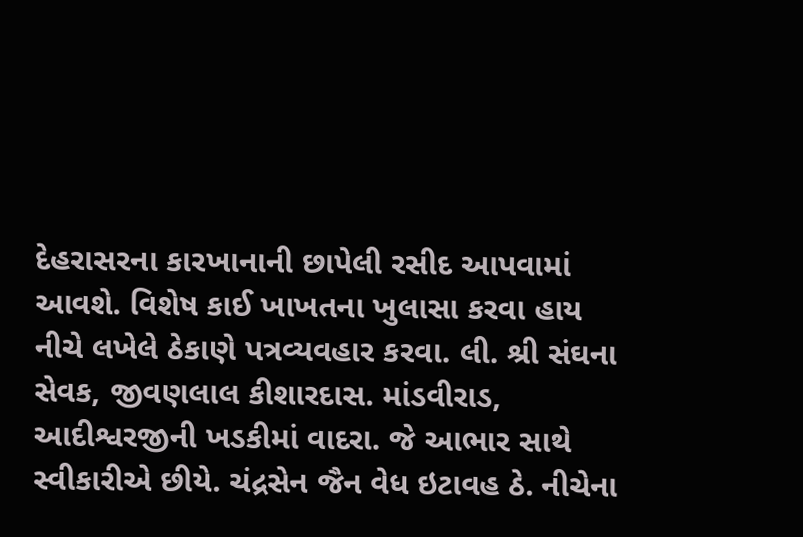દેહરાસરના કારખાનાની છાપેલી રસીદ આપવામાં આવશે. વિશેષ કાઈ ખાખતના ખુલાસા કરવા હાય નીચે લખેલે ઠેકાણે પત્રવ્યવહાર કરવા. લી. શ્રી સંઘના સેવક, જીવણલાલ કીશારદાસ. માંડવીરાડ, આદીશ્વરજીની ખડકીમાં વાદરા. જે આભાર સાથે સ્વીકારીએ છીયે. ચંદ્રસેન જૈન વેધ ઇટાવહ ઠે. નીચેના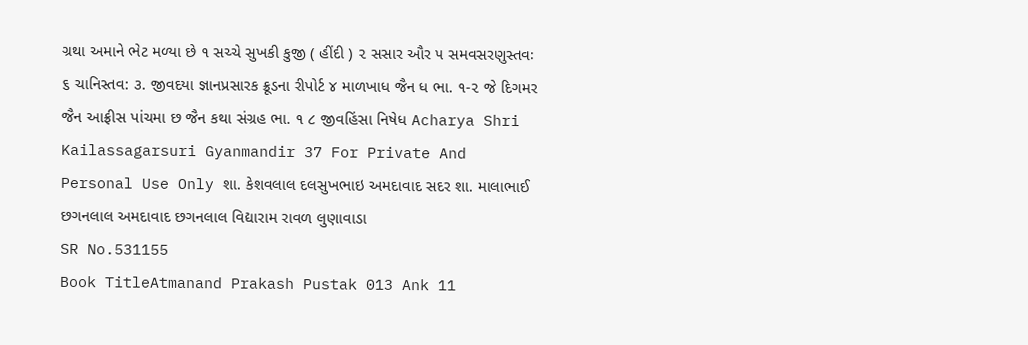ગ્રથા અમાને ભેટ મળ્યા છે ૧ સચ્ચે સુખકી કુજી ( હીંદી ) ૨ સસાર ઔર ૫ સમવસરણુસ્તવઃ ૬ ચાનિસ્તવ: ૩. જીવદયા જ્ઞાનપ્રસારક ક્રૂડના રીપોર્ટ ૪ માળખાધ જૈન ધ ભા. ૧-૨ જે દિગમર જૈન આફ્રીસ પાંચમા છ જૈન કથા સંગ્રહ ભા. ૧ ૮ જીવહિંસા નિષેધ Acharya Shri Kailassagarsuri Gyanmandir 37 For Private And Personal Use Only શા. કેશવલાલ દલસુખભાઇ અમદાવાદ સદર શા. માલાભાઈ છગનલાલ અમદાવાદ છગનલાલ વિદ્યારામ રાવળ લુણાવાડા
SR No.531155
Book TitleAtmanand Prakash Pustak 013 Ank 11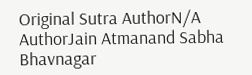Original Sutra AuthorN/A
AuthorJain Atmanand Sabha Bhavnagar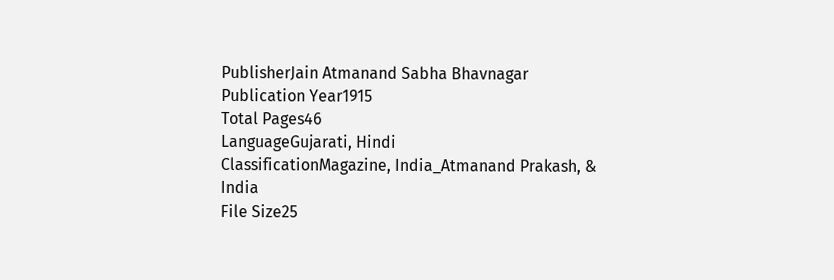PublisherJain Atmanand Sabha Bhavnagar
Publication Year1915
Total Pages46
LanguageGujarati, Hindi
ClassificationMagazine, India_Atmanand Prakash, & India
File Size25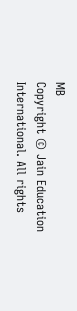MB
Copyright © Jain Education International. All rights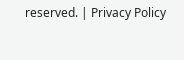reserved. | Privacy Policy